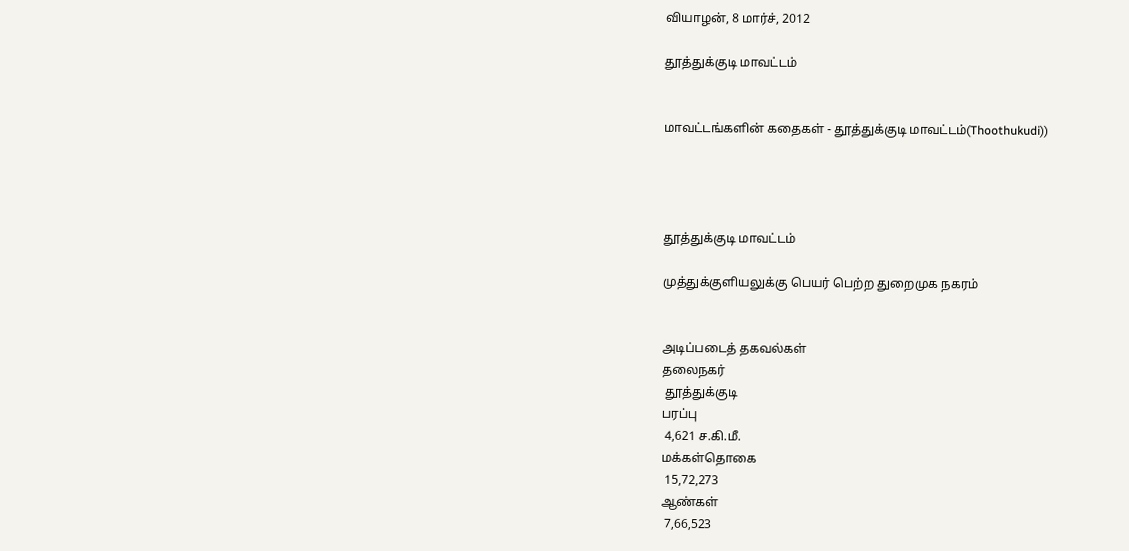வியாழன், 8 மார்ச், 2012

தூத்துக்குடி மாவட்டம்


மாவட்டங்களின் கதைகள் - தூத்துக்குடி மாவட்டம்(Thoothukudi))




தூத்துக்குடி மாவட்டம்

முத்துக்குளியலுக்கு பெயர் பெற்ற துறைமுக நகரம்


அடிப்படைத் தகவல்கள்
தலைநகர்
 தூத்துக்குடி
பரப்பு
 4,621 ச.கி.மீ.
மக்கள்தொகை
 15,72,273
ஆண்கள்
 7,66,523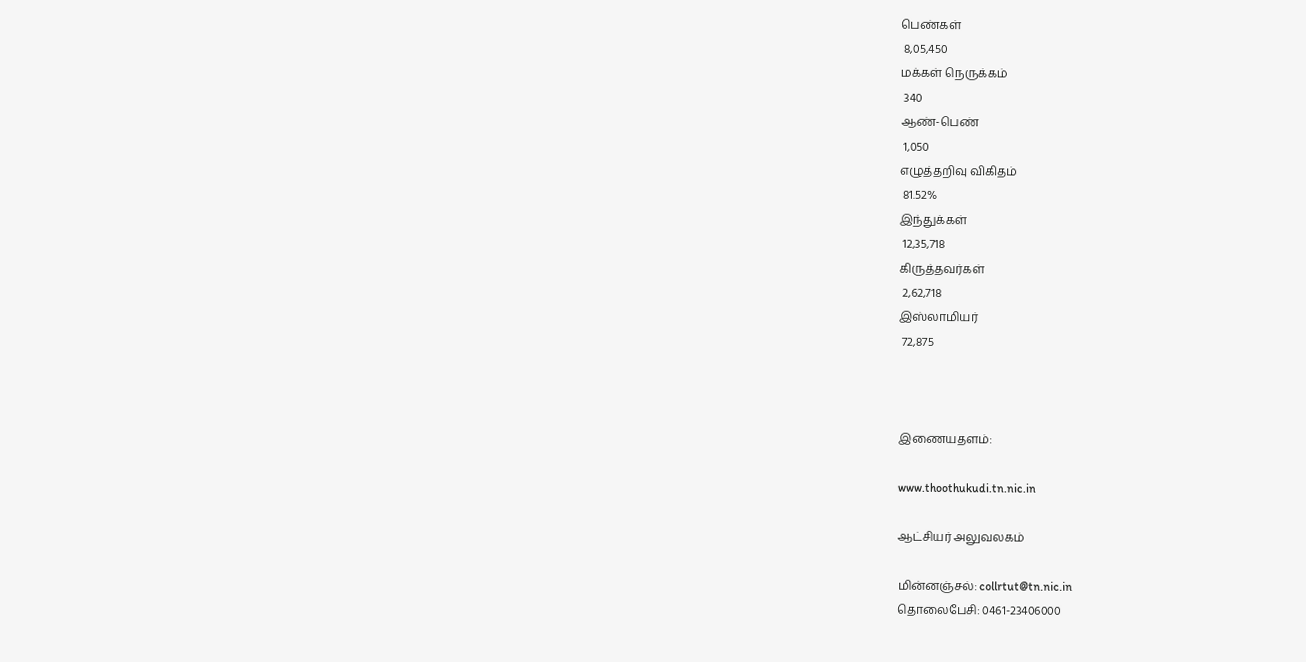பெண்கள்
 8,05,450
மக்கள் நெருக்கம்
 340
ஆண்-பெண்
 1,050
எழுத்தறிவு விகிதம்
 81.52%
இந்துக்கள்
 12,35,718
கிருத்தவர்கள்
 2,62,718
இஸ்லாமியர்
 72,875



இணையதளம்:

www.thoothukudi.tn.nic.in

ஆட்சியர் அலுவலகம்

மின்னஞ்சல்: collrtut@tn.nic.in
தொலைபேசி: 0461-23406000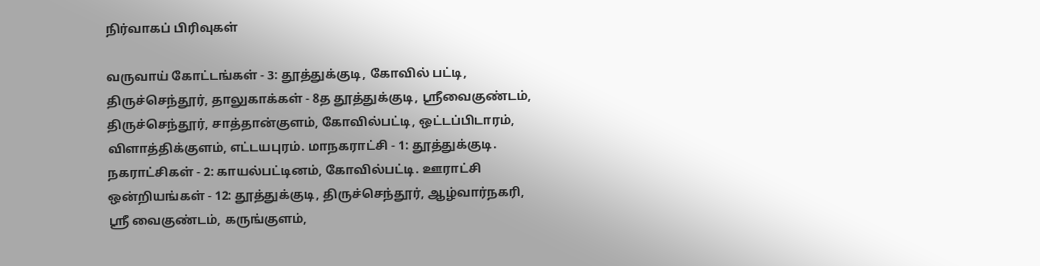நிர்வாகப் பிரிவுகள்

வருவாய் கோட்டங்கள் - 3: தூத்துக்குடி, கோவில் பட்டி, திருச்செந்தூர், தாலுகாக்கள் - 8த தூத்துக்குடி, ஸ்ரீவைகுண்டம், திருச்செந்தூர், சாத்தான்குளம், கோவில்பட்டி, ஒட்டப்பிடாரம், விளாத்திக்குளம், எட்டயபுரம். மாநகராட்சி - 1: தூத்துக்குடி. நகராட்சிகள் - 2: காயல்பட்டினம், கோவில்பட்டி. ஊராட்சி ஒன்றியங்கள் - 12: தூத்துக்குடி, திருச்செந்தூர், ஆழ்வார்நகரி, ஸ்ரீ வைகுண்டம், கருங்குளம்,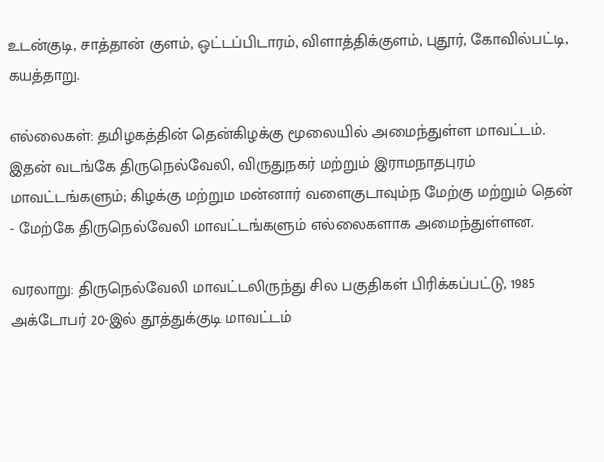உடன்குடி, சாத்தான் குளம், ஒட்டப்பிடாரம், விளாத்திக்குளம், புதூர், கோவில்பட்டி, கயத்தாறு.

எல்லைகள்: தமிழகத்தின் தென்கிழக்கு மூலையில் அமைந்துள்ள மாவட்டம்.  இதன் வடங்கே திருநெல்வேலி, விருதுநகர் மற்றும் இராமநாதபுரம் மாவட்டங்களும்; கிழக்கு மற்றும மன்னார் வளைகுடாவும்ந மேற்கு மற்றும் தென் - மேற்கே திருநெல்வேலி மாவட்டங்களும் எல்லைகளாக அமைந்துள்ளன.

வரலாறு: திருநெல்வேலி மாவட்டலிருந்து சில பகுதிகள் பிரிக்கப்பட்டு, 1985 அக்டோபர் 20-இல் தூத்துக்குடி மாவட்டம்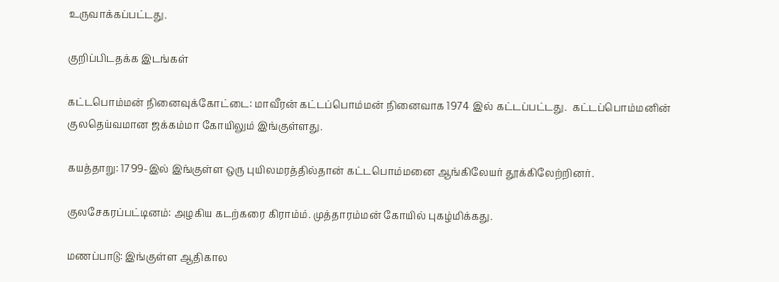உருவாக்கப்பட்டது.

குறிப்பிடதக்க இடங்கள்

கட்டபொம்மன் நினைவுக்கோட்டை: மாவீரன் கட்டப்பொம்மன் நினைவாக 1974 இல் கட்டப்பட்டது.  கட்டப்பொம்மனின் குலதெய்வமான ஜக்கம்மா கோயிலும் இங்குள்ளது.

கயத்தாறு: 1799-இல் இங்குள்ள ஒரு புயிலமரத்தில்தான் கட்டபொம்மனை ஆங்கிலேயர் தூக்கிலேற்றினர்.

குலசேகரப்பட்டினம்: அழகிய கடற்கரை கிராம்ம். முத்தாரம்மன் கோயில் புகழ்மிக்கது.

மணப்பாடு: இங்குள்ள ஆதிகால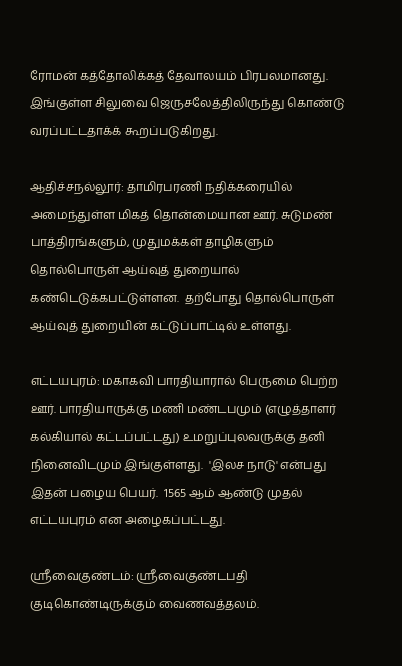ரோமன் கத்தோலிக்கத் தேவாலயம் பிரபலமானது. இங்குள்ள சிலுவை ஜெருசலேத்திலிருந்து கொண்டு வரப்பட்டதாக்க் கூறப்படுகிறது.

ஆதிச்சநல்லூர்: தாமிரபரணி நதிக்கரையில் அமைந்துள்ள மிகத் தொன்மையான ஊர். சுடுமண் பாத்திரங்களும், முதுமக்கள் தாழிகளும் தொல்பொருள் ஆய்வுத் துறையால் கண்டெடுக்கபட்டுள்ளன.  தற்போது தொல்பொருள் ஆய்வுத் துறையின் கட்டுப்பாட்டில் உள்ளது.

எட்டயபுரம்: மகாகவி பாரதியாரால் பெருமை பெற்ற ஊர். பாரதியாருக்கு மணி மண்டபமும் (எழுத்தாளர் கல்கியால் கட்டப்பட்டது) உமறுப்புலவருக்கு தனி நினைவிடமும் இங்குள்ளது.  'இலச நாடு' என்பது இதன் பழைய பெயர்.  1565 ஆம் ஆண்டு முதல் எட்டயபுரம் என அழைகப்பட்டது.

ஸ்ரீவைகுண்டம்: ஸ்ரீவைகுண்டபதி குடிகொண்டிருக்கும் வைணவத்தலம்.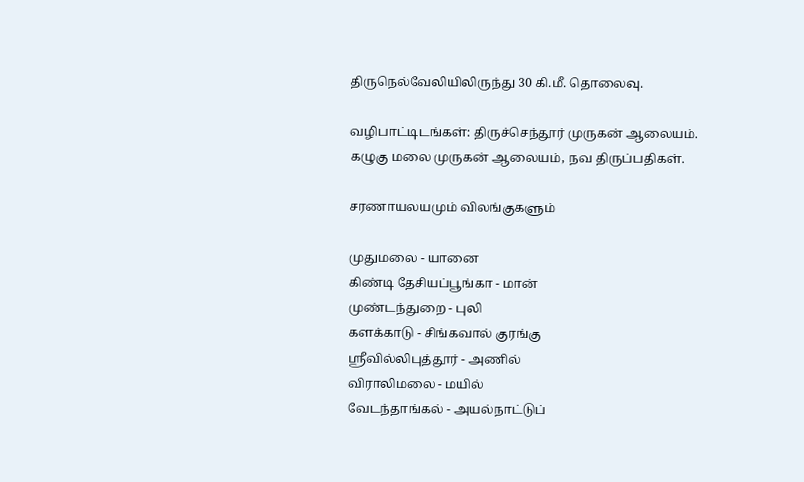திருநெல்வேலியிலிருந்து 30 கி.மீ. தொலைவு.

வழிபாட்டிடங்கள்: திருச்செந்தூர் முருகன் ஆலையம். கழுகு மலை முருகன் ஆலையம், நவ திருப்பதிகள்.

சரணாயலயமும் விலங்குகளும்

முதுமலை - யானை
கிண்டி தேசியப்பூங்கா - மான்
முண்டந்துறை - புலி
களக்காடு - சிங்கவால் குரங்கு
ஸ்ரீவில்லிபுத்தூர் - அணில்
விராலிமலை - மயில்
வேடந்தாங்கல் - அயல்நாட்டுப்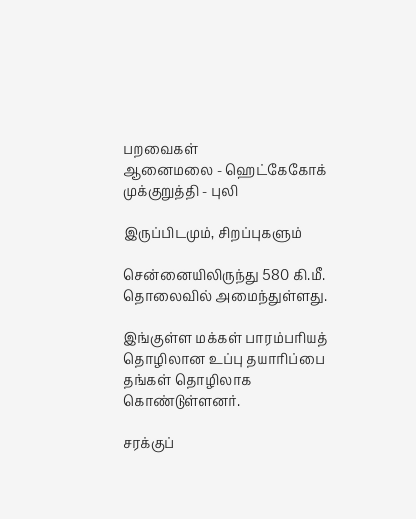பறவைகள்
ஆனைமலை - ஹெட்கேகோக்
முக்குறுத்தி - புலி

இருப்பிடமும், சிறப்புகளும்

சென்னையிலிருந்து 580 கி.மீ. தொலைவில் அமைந்துள்ளது.

இங்குள்ள மக்கள் பாரம்பரியத் தொழிலான உப்பு தயாரிப்பை தங்கள் தொழிலாக கொண்டுள்ளனர்.

சரக்குப்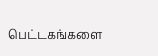பெட்டகங்களை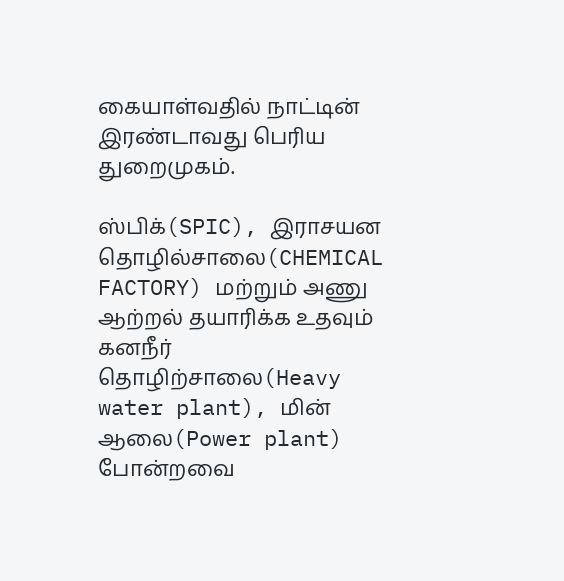கையாள்வதில் நாட்டின் இரண்டாவது பெரிய துறைமுகம்.

ஸ்பிக்(SPIC), இராசயன தொழில்சாலை(CHEMICAL FACTORY) மற்றும் அணு ஆற்றல் தயாரிக்க உதவும் கனநீர் தொழிற்சாலை(Heavy water plant), மின் ஆலை(Power plant) போன்றவை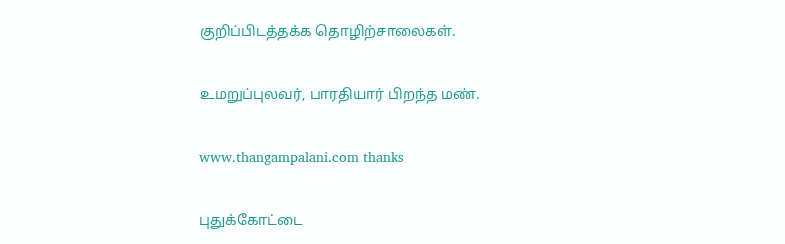குறிப்பிடத்தக்க தொழிற்சாலைகள்.

உமறுப்புலவர், பாரதியார் பிறந்த மண்.

www.thangampalani.com thanks

புதுக்கோட்டை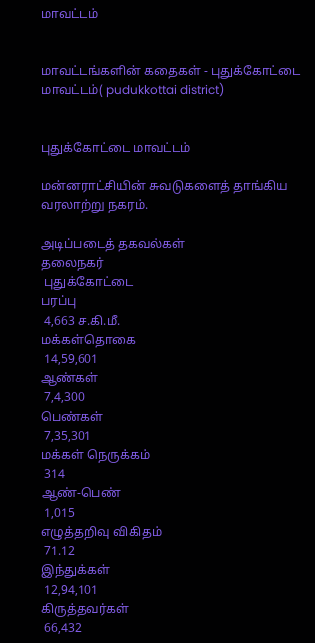மாவட்டம்


மாவட்டங்களின் கதைகள் - புதுக்கோட்டை மாவட்டம்( pudukkottai district)


புதுக்கோட்டை மாவட்டம்

மன்னராட்சியின் சுவடுகளைத் தாங்கிய வரலாற்று நகரம்.

அடிப்படைத் தகவல்கள்
தலைநகர்
 புதுக்கோட்டை
பரப்பு
 4,663 ச.கி.மீ.
மக்கள்தொகை
 14,59,601
ஆண்கள்
 7,4,300
பெண்கள்
 7,35,301
மக்கள் நெருக்கம்
 314
ஆண்-பெண்
 1,015
எழுத்தறிவு விகிதம்
 71.12
இந்துக்கள்
 12,94,101
கிருத்தவர்கள்
 66,432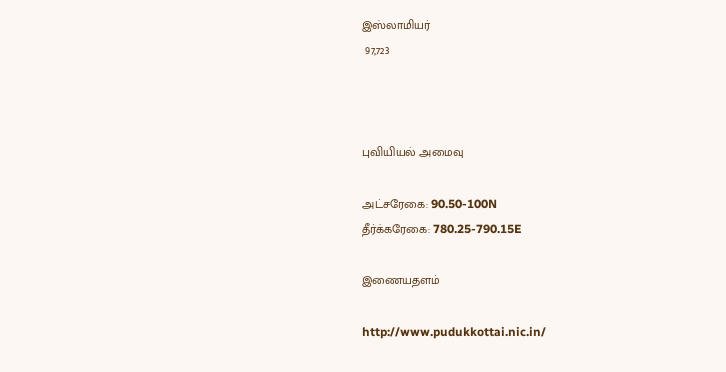இஸ்லாமியர்
 97,723



புவியியல் அமைவு

அட்சரேகை: 90.50-100N
தீர்க்கரேகை: 780.25-790.15E

இணையதளம்

http://www.pudukkottai.nic.in/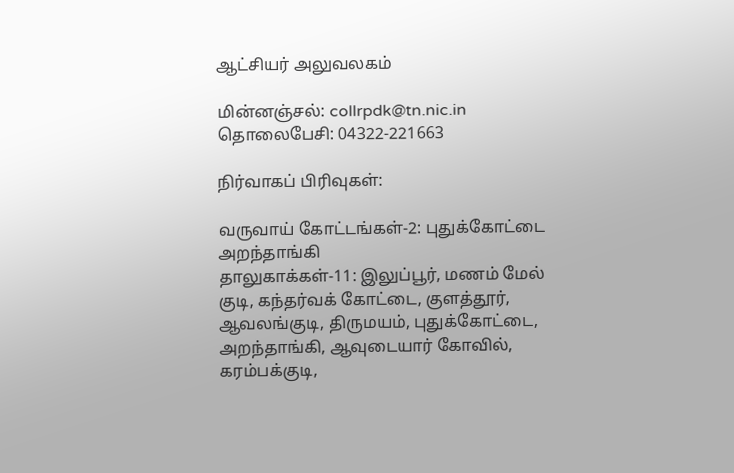ஆட்சியர் அலுவலகம்

மின்னஞ்சல்: collrpdk@tn.nic.in
தொலைபேசி: 04322-221663

நிர்வாகப் பிரிவுகள்:

வருவாய் கோட்டங்கள்-2: புதுக்கோட்டை அறந்தாங்கி
தாலுகாக்கள்-11: இலுப்பூர், மணம் மேல் குடி, கந்தர்வக் கோட்டை, குளத்தூர், ஆவலங்குடி, திருமயம், புதுக்கோட்டை, அறந்தாங்கி, ஆவுடையார் கோவில், கரம்பக்குடி,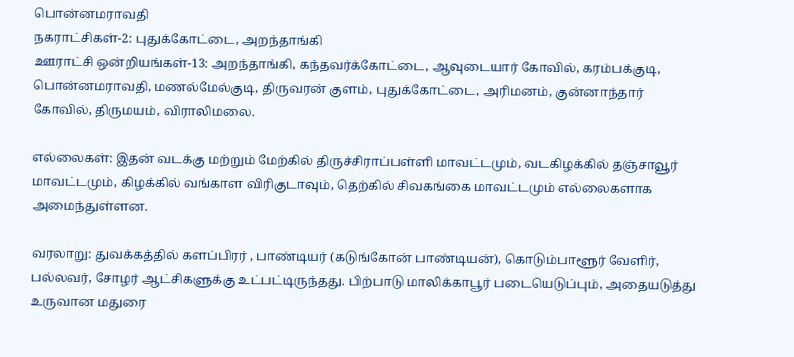பொன்னமராவதி
நகராட்சிகள்-2: புதுக்கோட்டை, அறந்தாங்கி
ஊராட்சி ஒன்றியங்கள்-13: அறந்தாங்கி, கந்தவர்க்கோட்டை, ஆவுடையார் கோவில், கரம்பக்குடி, பொன்னமராவதி, மணல்மேல்குடி, திருவரன் குளம், புதுக்கோட்டை, அரிமனம், குன்னாந்தார் கோவில், திருமயம், விராலிமலை.

எல்லைகள்: இதன் வடக்கு மற்றும் மேற்கில் திருச்சிராப்பள்ளி மாவட்டமும், வடகிழக்கில் தஞ்சாவூர் மாவட்டமும், கிழக்கில் வங்காள விரிகுடாவும், தெற்கில் சிவகங்கை மாவட்டமும் எல்லைகளாக அமைந்துள்ளன.

வரலாறு: துவக்கத்தில் களப்பிரர் , பாண்டியர் (கடுங்கோன் பாண்டியன்), கொடும்பாளூர் வேளிர், பல்லவர், சோழர் ஆட்சிகளுக்கு உட்பட்டிருந்தது. பிற்பாடு மாலிக்காபூர் படையெடுப்பும், அதையடுத்து உருவான மதுரை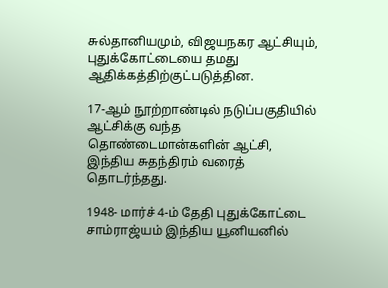சுல்தானியமும், விஜயநகர ஆட்சியும், புதுக்கோட்டையை தமது ஆதிக்கத்திற்குட்படுத்தின.

17-ஆம் நூற்றாண்டில் நடுப்பகுதியில் ஆட்சிக்கு வந்த தொண்டைமான்களின் ஆட்சி, இந்திய சுதந்திரம் வரைத் தொடர்ந்தது.

1948- மார்ச் 4-ம் தேதி புதுக்கோட்டை சாம்ராஜ்யம் இந்திய யூனியனில்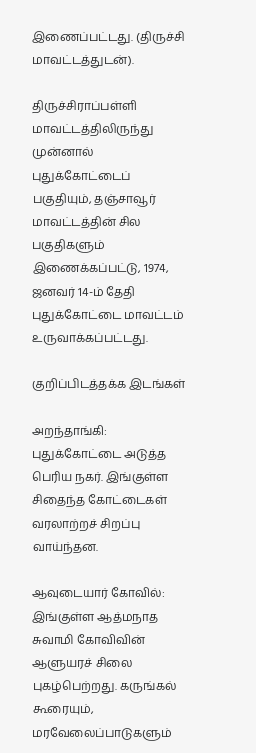இணைப்பட்டது. (திருச்சி மாவட்டத்துடன்).

திருச்சிராப்பள்ளி மாவட்டத்திலிருந்து முன்னால் புதுக்கோட்டைப் பகுதியும், தஞ்சாவூர் மாவட்டத்தின் சில பகுதிகளும் இணைக்கப்பட்டு, 1974, ஜனவர் 14-ம் தேதி புதுக்கோட்டை மாவட்டம் உருவாக்கப்பட்டது.

குறிப்பிடத்தக்க இடங்கள்

அறந்தாங்கி: புதுக்கோட்டை அடுத்த பெரிய நகர். இங்குள்ள சிதைந்த கோட்டைகள் வரலாற்றச் சிறப்பு வாய்ந்தன.

ஆவுடையார் கோவில்: இங்குள்ள ஆத்மநாத சுவாமி கோவிவின் ஆளுயரச் சிலை புகழ்பெற்றது. கருங்கல் கூரையும், மரவேலைப்பாடுகளும்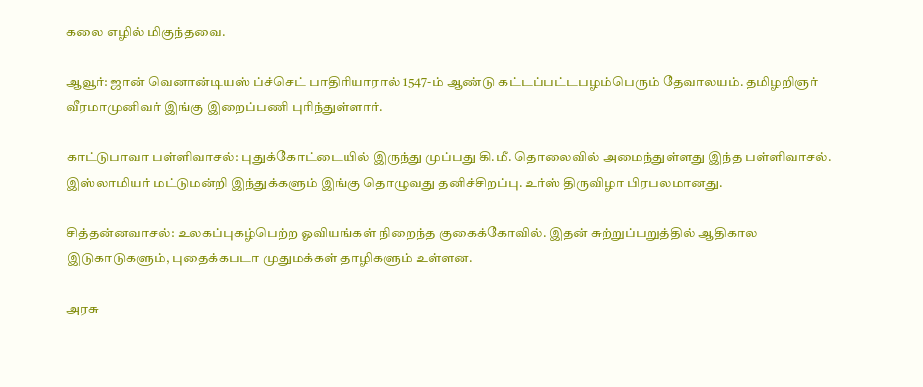கலை எழில் மிகுந்தவை.

ஆவூர்: ஜான் வெனான்டியஸ் ப்ச்செட் பாதிரியாரால் 1547-ம் ஆண்டு கட்டப்பட்டபழம்பெரும் தேவாலயம். தமிழறிஞர் வீரமாமுனிவர் இங்கு இறைப்பணி புரிந்துள்ளார்.

காட்டுபாவா பள்ளிவாசல்: புதுக்கோட்டையில் இருந்து முப்பது கி.மீ. தொலைவில் அமைந்துள்ளது இந்த பள்ளிவாசல். இஸ்லாமியர் மட்டுமன்றி இந்துக்களும் இங்கு தொழுவது தனிச்சிறப்பு. உர்ஸ் திருவிழா பிரபலமானது.

சித்தன்னவாசல்: உலகப்புகழ்பெற்ற ஓவியங்கள் நிறைந்த குகைக்கோவில். இதன் சுற்றுப்பறுத்தில் ஆதிகால இடுகாடுகளும், புதைக்கபடா முதுமக்கள் தாழிகளும் உள்ளன.

அரசு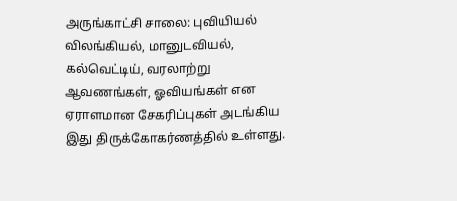அருங்காட்சி சாலை: புவியியல் விலங்கியல், மானுடவியல், கல்வெட்டிய், வரலாற்று ஆவணங்கள், ஓவியங்கள் என ஏராளமான சேகரிப்புகள் அடங்கிய இது திருக்கோகர்ணத்தில் உள்ளது.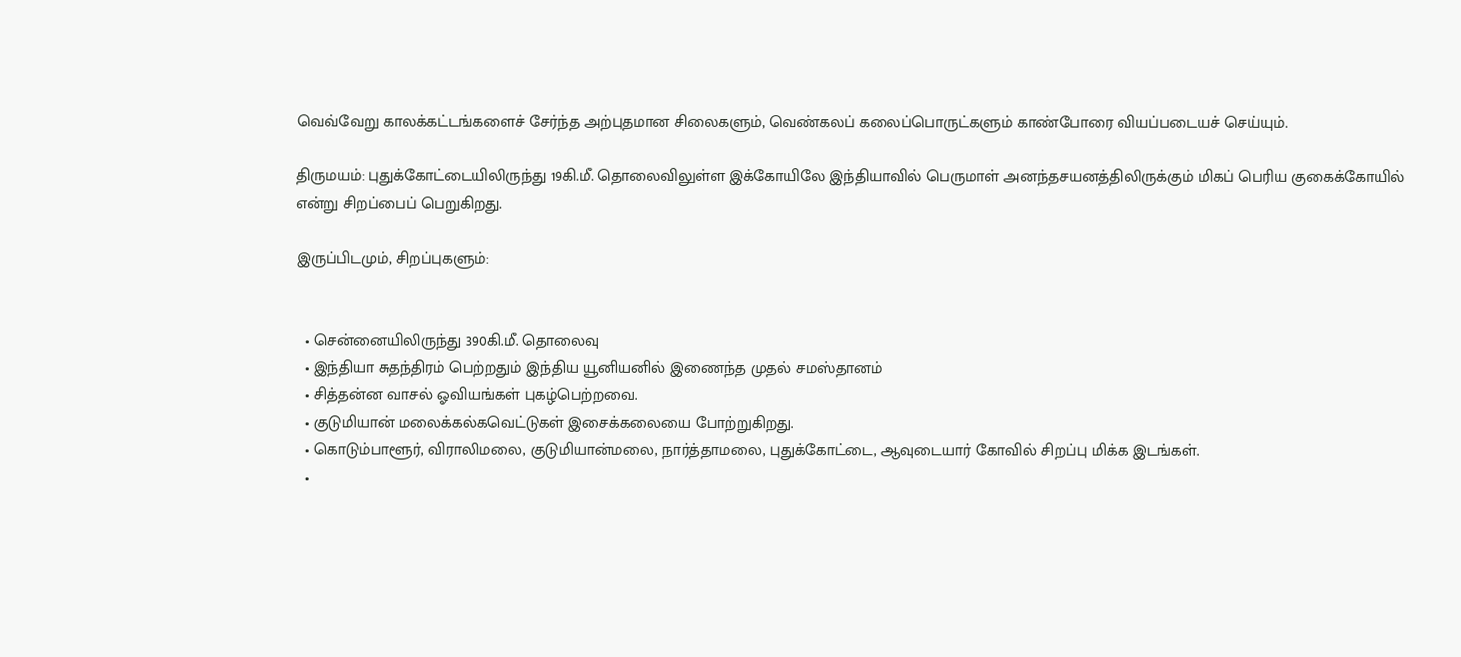வெவ்வேறு காலக்கட்டங்களைச் சேர்ந்த அற்புதமான சிலைகளும், வெண்கலப் கலைப்பொருட்களும் காண்போரை வியப்படையச் செய்யும்.

திருமயம்: புதுக்கோட்டையிலிருந்து 19கி.மீ. தொலைவிலுள்ள இக்கோயிலே இந்தியாவில் பெருமாள் அனந்தசயனத்திலிருக்கும் மிகப் பெரிய குகைக்கோயில் என்று சிறப்பைப் பெறுகிறது.

இருப்பிடமும், சிறப்புகளும்:


  • சென்னையிலிருந்து 390கி.மீ. தொலைவு
  • இந்தியா சுதந்திரம் பெற்றதும் இந்திய யூனியனில் இணைந்த முதல் சமஸ்தானம்
  • சித்தன்ன வாசல் ஓவியங்கள் புகழ்பெற்றவை.
  • குடுமியான் மலைக்கல்கவெட்டுகள் இசைக்கலையை போற்றுகிறது.
  • கொடும்பாளூர், விராலிமலை, குடுமியான்மலை, நார்த்தாமலை, புதுக்கோட்டை, ஆவுடையார் கோவில் சிறப்பு மிக்க இடங்கள்.
  •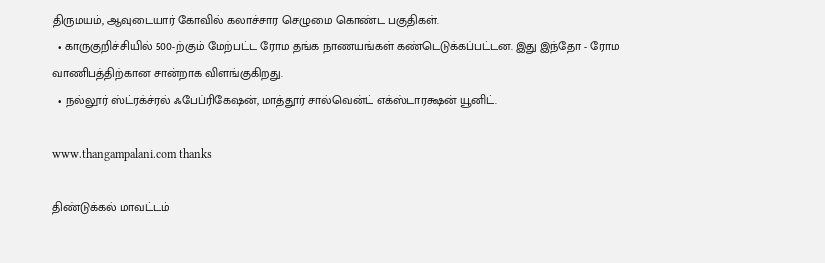திருமயம், ஆவுடையார் கோவில் கலாச்சார செழுமை கொண்ட பகுதிகள்.
  • காருகுறிச்சியில் 500-ற்கும் மேற்பட்ட ரோம தங்க நாணயங்கள் கண்டெடுக்கப்பட்டன. இது இந்தோ - ரோம வாணிபத்திற்கான சான்றாக விளங்குகிறது.
  • நல்லூர் ஸ்ட்ரக்ச்ரல் ஃபேப்ரிகேஷன், மாத்தூர் சால்வென்ட் எக்ஸ்டாரக்ஷன் யூனிட்.

www.thangampalani.com thanks

திண்டுக்கல் மாவட்டம்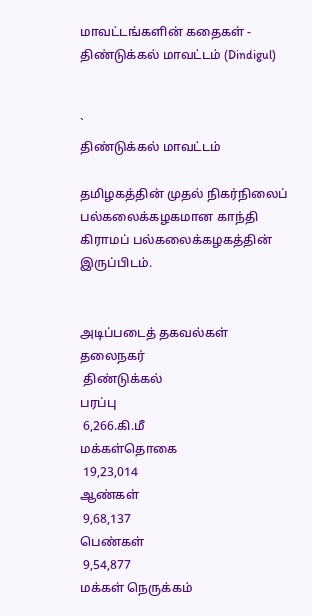மாவட்டங்களின் கதைகள் - திண்டுக்கல் மாவட்டம் (Dindigul)


`
திண்டுக்கல் மாவட்டம்

தமிழகத்தின் முதல் நிகர்நிலைப் பல்கலைக்கழகமான காந்தி கிராமப் பல்கலைக்கழகத்தின் இருப்பிடம்.


அடிப்படைத் தகவல்கள்
தலைநகர்
 திண்டுக்கல்
பரப்பு
 6,266.கி.மீ
மக்கள்தொகை
 19,23,014
ஆண்கள்
 9,68,137
பெண்கள்
 9,54,877
மக்கள் நெருக்கம்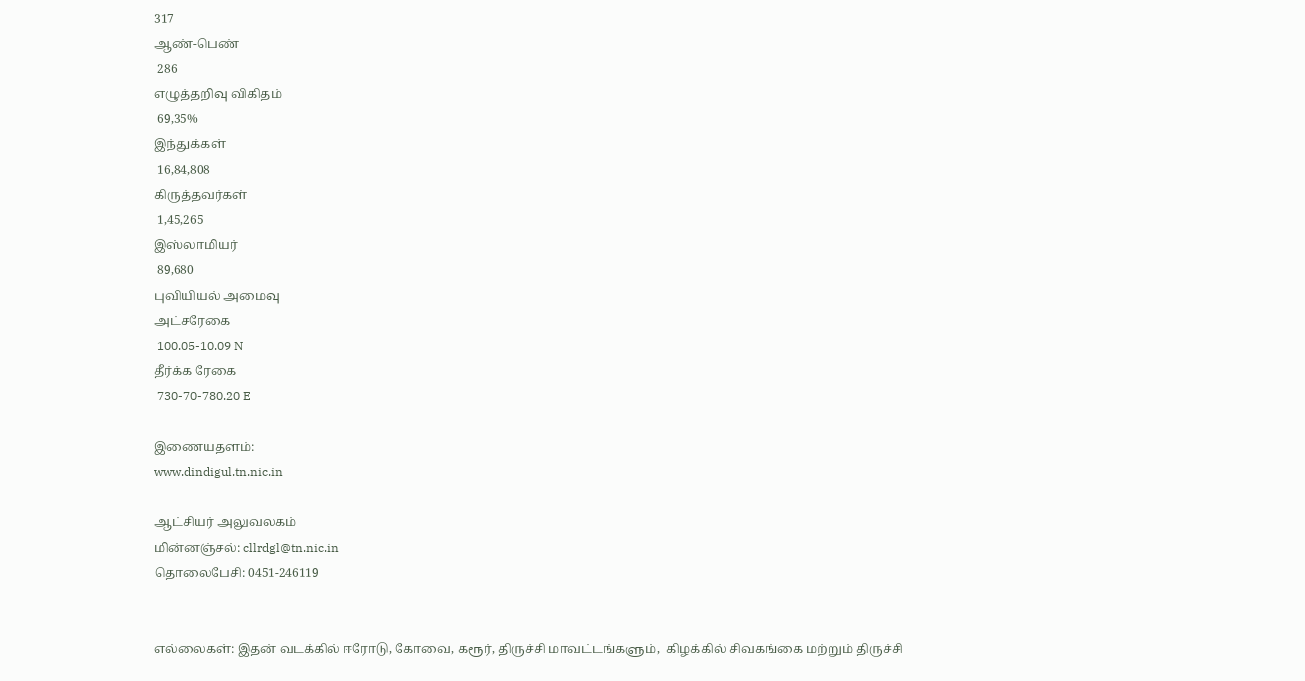317
ஆண்-பெண்
 286
எழுத்தறிவு விகிதம்
 69,35%
இந்துக்கள்
 16,84,808
கிருத்தவர்கள்
 1,45,265
இஸ்லாமியர்
 89,680
புவியியல் அமைவு
அட்சரேகை
 100.05-10.09 N
தீர்க்க ரேகை
 730-70-780.20 E

இணையதளம்:
www.dindigul.tn.nic.in

ஆட்சியர் அலுவலகம்
மின்னஞ்சல்: cllrdgl@tn.nic.in
தொலைபேசி: 0451-246119


எல்லைகள்: இதன் வடக்கில் ஈரோடு, கோவை, கரூர், திருச்சி மாவட்டங்களும்,  கிழக்கில் சிவகங்கை மற்றும் திருச்சி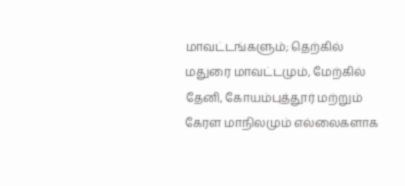மாவட்டங்களும்; தெற்கில் மதுரை மாவட்டமும், மேற்கில் தேனி, கோயம்புத்தூர் மற்றும் கேரள மாநிலமும் எல்லைகளாக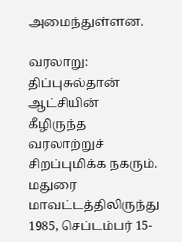அமைந்துள்ளன.

வரலாறு: திப்புசுல்தான் ஆட்சியின் கீழிருந்த வரலாற்றுச் சிறப்புமிக்க நகரும். மதுரை மாவட்டத்திலிருந்து 1985, செப்டம்பர் 15-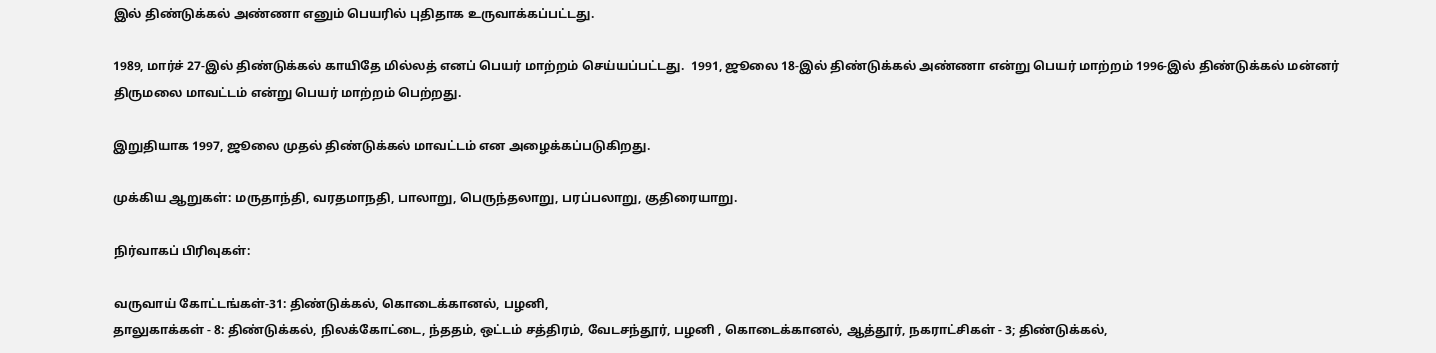இல் திண்டுக்கல் அண்ணா எனும் பெயரில் புதிதாக உருவாக்கப்பட்டது.

1989, மார்ச் 27-இல் திண்டுக்கல் காயிதே மில்லத் எனப் பெயர் மாற்றம் செய்யப்பட்டது.  1991, ஜூலை 18-இல் திண்டுக்கல் அண்ணா என்று பெயர் மாற்றம் 1996-இல் திண்டுக்கல் மன்னர் திருமலை மாவட்டம் என்று பெயர் மாற்றம் பெற்றது.

இறுதியாக 1997, ஜூலை முதல் திண்டுக்கல் மாவட்டம் என அழைக்கப்படுகிறது.

முக்கிய ஆறுகள்: மருதாந்தி, வரதமாநதி, பாலாறு, பெருந்தலாறு, பரப்பலாறு, குதிரையாறு.

நிர்வாகப் பிரிவுகள்:

வருவாய் கோட்டங்கள்-31: திண்டுக்கல், கொடைக்கானல், பழனி,
தாலுகாக்கள் - 8: திண்டுக்கல், நிலக்கோட்டை, ந்ததம், ஒட்டம் சத்திரம், வேடசந்தூர், பழனி , கொடைக்கானல், ஆத்தூர், நகராட்சிகள் - 3; திண்டுக்கல்,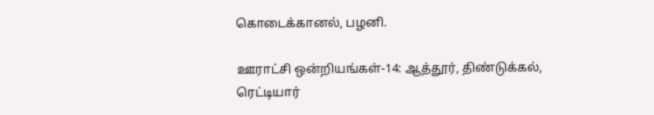கொடைக்கானல், பழனி.

ஊராட்சி ஒன்றியங்கள்-14: ஆத்தூர், திண்டுக்கல், ரெட்டியார்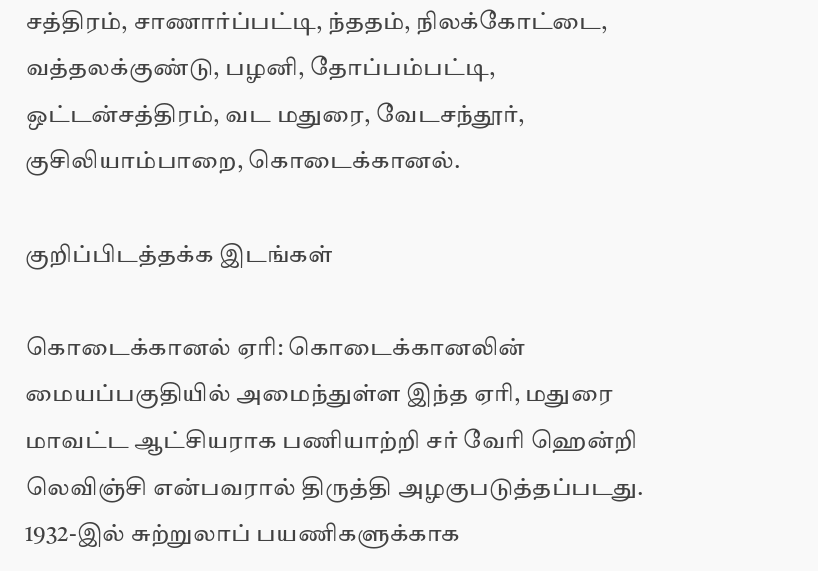சத்திரம், சாணார்ப்பட்டி, ந்ததம், நிலக்கோட்டை, வத்தலக்குண்டு, பழனி, தோப்பம்பட்டி, ஒட்டன்சத்திரம், வட மதுரை, வேடசந்தூர், குசிலியாம்பாறை, கொடைக்கானல்.

குறிப்பிடத்தக்க இடங்கள்

கொடைக்கானல் ஏரி: கொடைக்கானலின் மையப்பகுதியில் அமைந்துள்ள இந்த ஏரி, மதுரை மாவட்ட ஆட்சியராக பணியாற்றி சர் வேரி ஹென்றி லெவிஞ்சி என்பவரால் திருத்தி அழகுபடுத்தப்படது.  1932-இல் சுற்றுலாப் பயணிகளுக்காக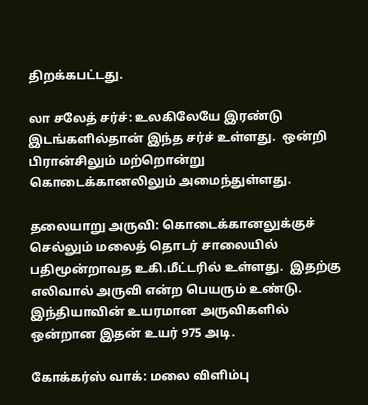திறக்கபட்டது.

லா சலேத் சர்ச்: உலகிலேயே இரண்டு இடங்களில்தான் இந்த சர்ச் உள்ளது.  ஒன்றி பிரான்சிலும் மற்றொன்று கொடைக்கானலிலும் அமைந்துள்ளது.

தலையாறு அருவி: கொடைக்கானலுக்குச் செல்லும் மலைத் தொடர் சாலையில் பதிமூன்றாவத உகி.மீட்டரில் உள்ளது.  இதற்கு எலிவால் அருவி என்ற பெயரும் உண்டு.  இந்தியாவின் உயரமான அருவிகளில் ஒன்றான இதன் உயர் 975 அடி.

கோக்கர்ஸ் வாக்: மலை விளிம்பு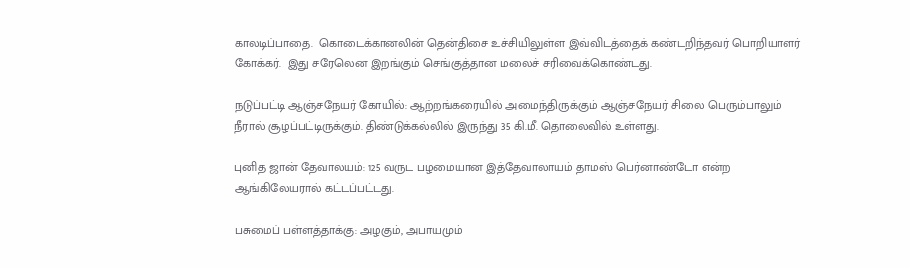காலடிப்பாதை.  கொடைக்கானலின் தென்திசை உச்சியிலுள்ள இவ்விடத்தைக் கண்டறிந்தவர் பொறியாளர் கோக்கர்.  இது சரேலென இறங்கும் செங்குத்தான மலைச் சரிவைக்கொண்டது.

நடுப்பட்டி ஆஞ்சநேயர் கோயில்: ஆற்றங்கரையில் அமைந்திருக்கும் ஆஞ்சநேயர் சிலை பெரும்பாலும் நீரால் சூழப்பட்டிருக்கும். திண்டுக்கல்லில் இருந்து 35 கி.மீ. தொலைவில் உள்ளது.

புனித ஜான் தேவாலயம்: 125 வருட பழமையான இத்தேவாலாயம் தாமஸ் பெர்னாண்டோ என்ற ஆங்கிலேயரால் கட்டப்பட்டது.

பசுமைப் பள்ளத்தாக்கு: அழகும், அபாயமும்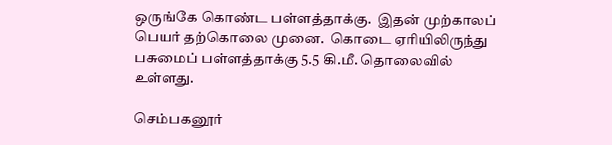ஒருங்கே கொண்ட பள்ளத்தாக்கு.  இதன் முற்காலப் பெயர் தற்கொலை முனை.  கொடை ஏரியிலிருந்து பசுமைப் பள்ளத்தாக்கு 5.5 கி.மீ. தொலைவில் உள்ளது.

செம்பகனூர்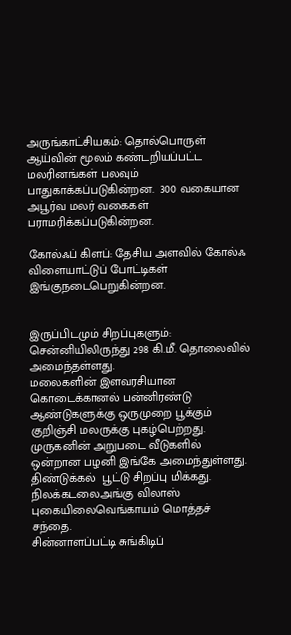அருங்காட்சியகம்: தொல்பொருள் ஆய்வின் மூலம் கண்டறியப்பட்ட மலரினங்கள் பலவும் பாதுகாக்கப்படுகின்றன.  300 வகையான அபூர்வ மலர் வகைகள் பராமரிக்கப்படுகின்றன.

கோல்ஃப் கிளப்: தேசிய அளவில் கோல்ஃ விளையாட்டுப் போட்டிகள்  இங்குநடைபெறுகின்றன.


இருப்பிடமும் சிறப்புகளும்:
சென்னியிலிருந்து 298 கி.மீ. தொலைவில் அமைந்தள்ளது.
மலைகளின் இளவரசியான கொடைக்கானல் பன்னிரண்டு ஆண்டுகளுக்கு ஒருமுறை பூக்கும் குறிஞ்சி மலருக்கு புகழ்பெற்றது.
முருகனின் அறுபடை வீடுகளில் ஒன்றான பழனி இங்கே அமைந்துள்ளது.
திண்டுக்கல்  பூட்டு சிறப்பு மிக்கது.
நிலக்கடலைஅங்கு விலாஸ் புகையிலைவெங்காயம் மொத்தச் சந்தை.
சின்னாளப்பட்டி சுங்கிடிப்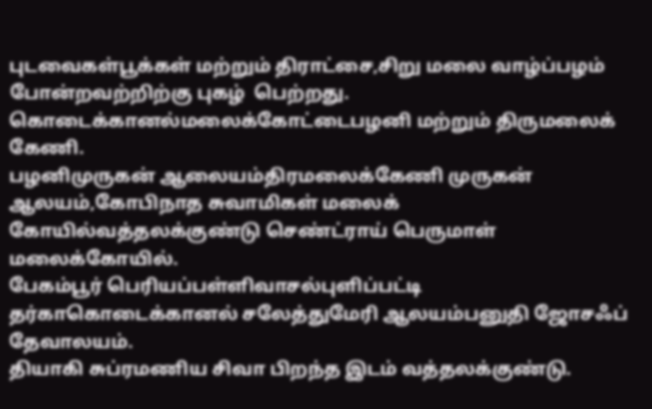புடவைகள்பூக்கள் மற்றும் திராட்சை,சிறு மலை வாழ்ப்பழம் போன்றவற்றிற்கு புகழ்  பெற்றது.
கொடைக்கானல்மலைக்கோட்டைபழனி மற்றும் திருமலைக் கேணி.
பழனிமுருகன் ஆலையம்திரமலைக்கேணி முருகன் ஆலயம்,கோபிநாத சுவாமிகள் மலைக் கோயில்வத்தலக்குண்டு செண்ட்ராய் பெருமாள் மலைக்கோயில்.
பேகம்பூர் பெரியப்பள்ளிவாசல்புளிப்பட்டி தர்காகொடைக்கானல் சலேத்துமேரி ஆலயம்பனுதி ஜோசஃப் தேவாலயம்.
தியாகி சுப்ரமணிய சிவா பிறந்த இடம் வத்தலக்குண்டு.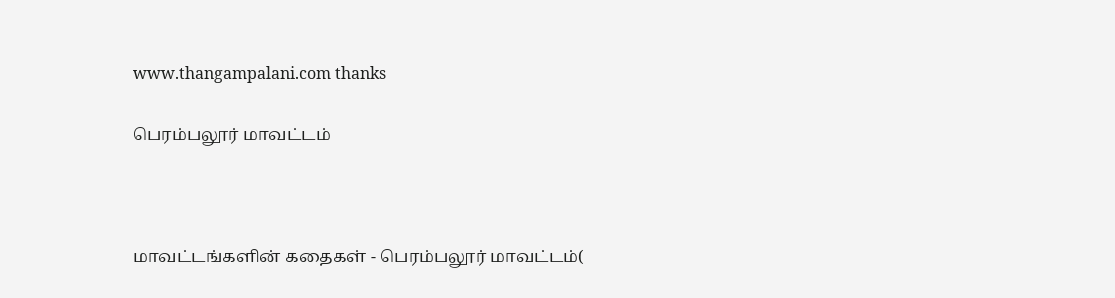www.thangampalani.com thanks

பெரம்பலூர் மாவட்டம்



மாவட்டங்களின் கதைகள் - பெரம்பலூர் மாவட்டம்(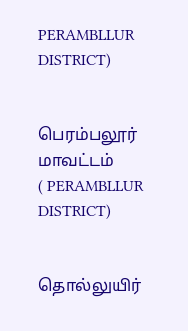PERAMBLLUR DISTRICT)


பெரம்பலூர் மாவட்டம்
( PERAMBLLUR DISTRICT)


தொல்லுயிர்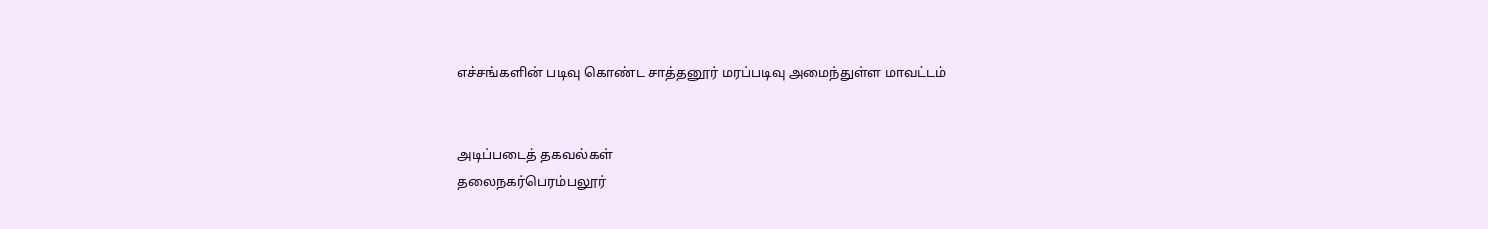எச்சங்களின் படிவு கொண்ட சாத்தனூர் மரப்படிவு அமைந்துள்ள மாவட்டம்


அடிப்படைத் தகவல்கள்
தலைநகர்பெரம்பலூர்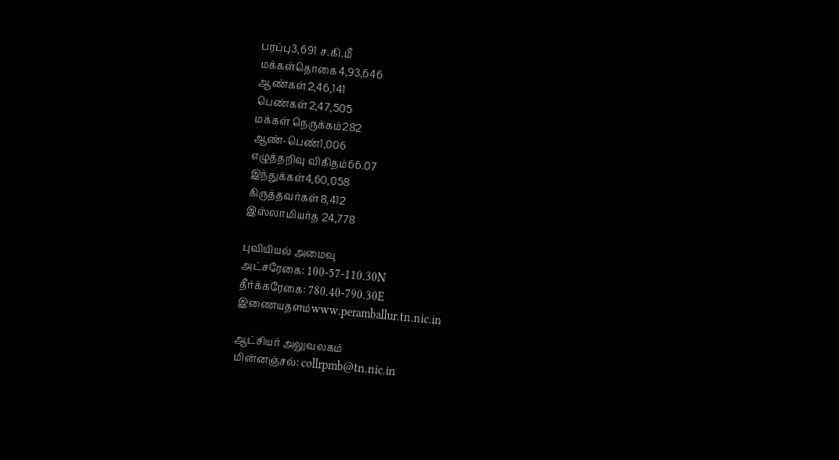பரப்பு3,691 ச.கி.மீ
மக்கள்தொகை4,93,646
ஆண்கள்2,46,141
பெண்கள்2,47,505
மக்கள் நெருக்கம்282
ஆண்-பெண்1,006
எழுத்தறிவு விகிதம்66.07
இந்துக்கள்4,60,058
கிருத்தவர்கள்8,412
இஸ்லாமியர்த 24,778

புவியியல் அமைவு
அட்சரேகை: 100-57-110.30N
தீர்க்கரேகை: 780.40-790.30E
இணையதளம்www.peramballur.tn.nic.in

ஆட்சியர் அலுவலகம்
மின்னஞ்சல்: collrpmb@tn.nic.in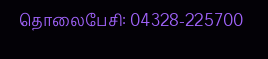தொலைபேசி: 04328-225700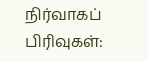நிர்வாகப் பிரிவுகள்: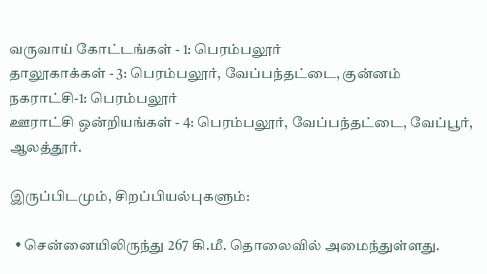வருவாய் கோட்டங்கள் - 1: பெரம்பலூர்
தாலூகாக்கள் - 3: பெரம்பலூர், வேப்பந்தட்டை, குன்னம்
நகராட்சி-1: பெரம்பலூர்
ஊராட்சி ஒன்றியங்கள் - 4: பெரம்பலூர், வேப்பந்தட்டை, வேப்பூர், ஆலத்தூர்.

இருப்பிடமும், சிறப்பியல்புகளும்:

  • சென்னையிலிருந்து 267 கி.மீ. தொலைவில் அமைந்துள்ளது.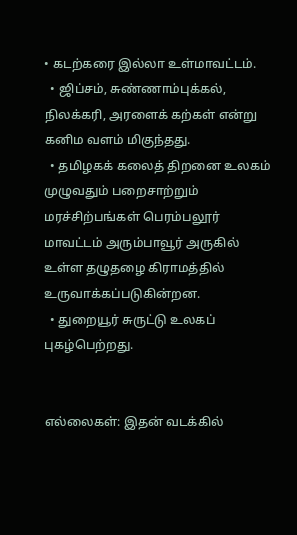• கடற்கரை இல்லா உள்மாவட்டம்.
  • ஜிப்சம், சுண்ணாம்புக்கல், நிலக்கரி, அரளைக் கற்கள் என்று கனிம வளம் மிகுந்தது.
  • தமிழகக் கலைத் திறனை உலகம் முழுவதும் பறைசாற்றும் மரச்சிற்பங்கள் பெரம்பலூர் மாவட்டம் அரும்பாவூர் அருகில் உள்ள தழுதழை கிராமத்தில் உருவாக்கப்படுகின்றன.
  • துறையூர் சுருட்டு உலகப் புகழ்பெற்றது.


எல்லைகள்: இதன் வடக்கில்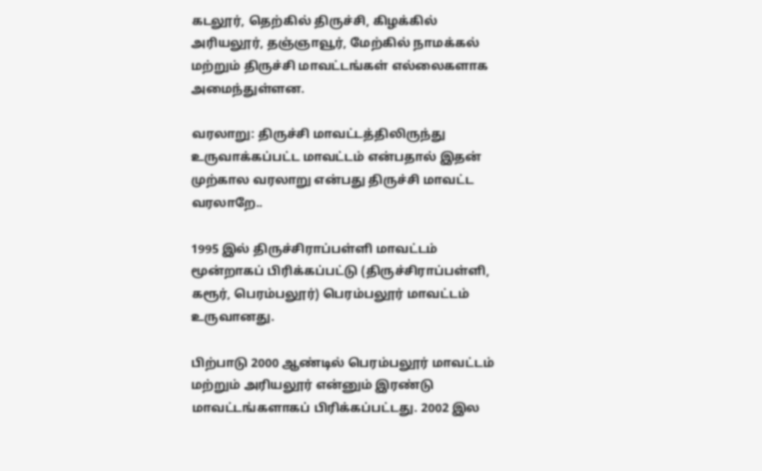கடலூர், தெற்கில் திருச்சி, கிழக்கில் அரியலூர், தஞ்ஞாவூர், மேற்கில் நாமக்கல் மற்றும் திருச்சி மாவட்டங்கள் எல்லைகளாக அமைந்துள்ளன.

வரலாறு: திருச்சி மாவட்டத்திலிருந்து உருவாக்கப்பட்ட மாவட்டம் என்பதால் இதன் முற்கால வரலாறு என்பது திருச்சி மாவட்ட வரலாறே..

1995 இல் திருச்சிராப்பள்ளி மாவட்டம் மூன்றாகப் பிரிக்கப்பட்டு (திருச்சிராப்பள்ளி, கரூர், பெரம்பலூர்) பெரம்பலூர் மாவட்டம் உருவானது.

பிற்பாடு 2000 ஆண்டில் பெரம்பலூர் மாவட்டம் மற்றும் அரியலூர் என்னும் இரண்டு மாவட்டங்களாகப் பிரிக்கப்பட்டது. 2002 இல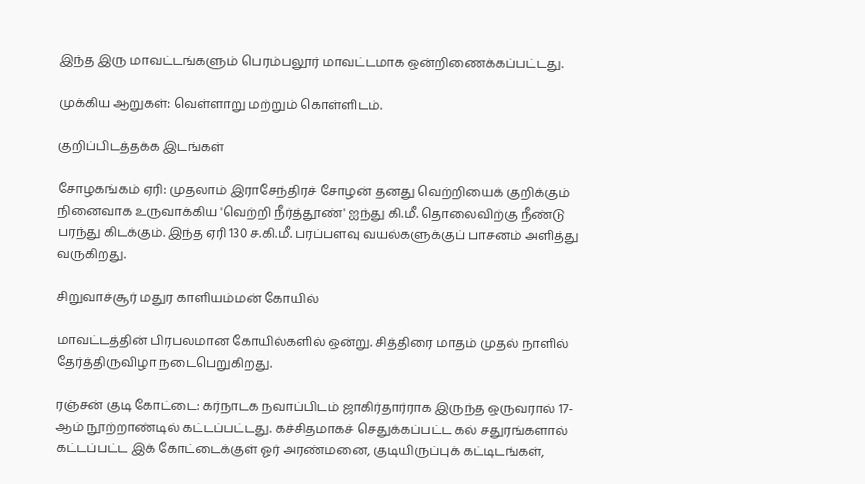இந்த இரு மாவட்டங்களும் பெரம்பலூர் மாவட்டமாக ஒன்றிணைக்கப்பட்டது.

முக்கிய ஆறுகள்: வெள்ளாறு மற்றும் கொள்ளிடம்.

குறிப்பிடத்தக்க இடங்கள்

சோழகங்கம் ஏரி: முதலாம் இராசேந்திரச் சோழன் தனது வெற்றியைக் குறிக்கும் நினைவாக உருவாக்கிய 'வெற்றி நீர்த்தூண்' ஐந்து கி.மீ. தொலைவிற்கு நீண்டு பரந்து கிடக்கும். இந்த ஏரி 130 ச.கி.மீ. பரப்பளவு வயல்களுக்குப் பாசனம் அளித்து வருகிறது.

சிறுவாச்சூர் மதுர காளியம்மன் கோயில்

மாவட்டத்தின் பிரபலமான கோயில்களில் ஒன்று. சித்திரை மாதம் முதல் நாளில் தேர்த்திருவிழா நடைபெறுகிறது.

ரஞ்சன் குடி கோட்டை: கர்நாடக நவாப்பிடம் ஜாகிர்தார்ராக இருந்த ஒருவரால் 17-ஆம் நூற்றாண்டில் கட்டப்பட்டது. கச்சிதமாகச் செதுக்கப்பட்ட கல் சதுரங்களால் கட்டப்பட்ட இக் கோட்டைக்குள் ஓர் அரண்மனை, குடியிருப்புக் கட்டிடங்கள்,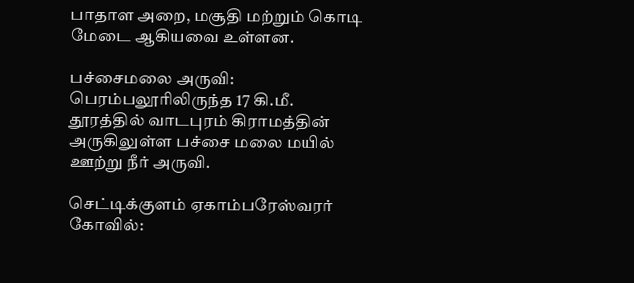பாதாள அறை, மசூதி மற்றும் கொடி மேடை ஆகியவை உள்ளன.

பச்சைமலை அருவி: பெரம்பலூரிலிருந்த 17 கி.மீ. தூரத்தில் வாடபுரம் கிராமத்தின் அருகிலுள்ள பச்சை மலை மயில் ஊற்று நீர் அருவி.

செட்டிக்குளம் ஏகாம்பரேஸ்வரர் கோவில்: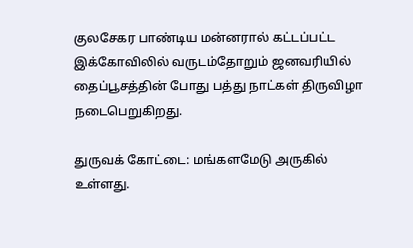குலசேகர பாண்டிய மன்னரால் கட்டப்பட்ட இக்கோவிலில் வருடம்தோறும் ஜனவரியில் தைப்பூசத்தின் போது பத்து நாட்கள் திருவிழா நடைபெறுகிறது.

துருவக் கோட்டை: மங்களமேடு அருகில் உள்ளது.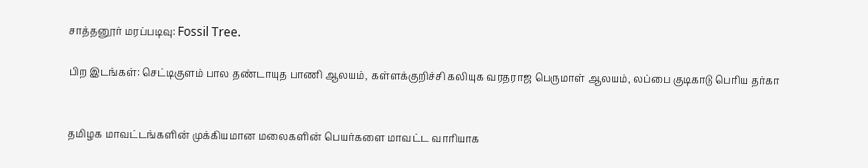சாத்தனூர் மரப்படிவு: Fossil Tree.

பிற இடங்கள்: செட்டிகுளம் பால தண்டாயுத பாணி ஆலயம், கள்ளக்குறிச்சி கலியுக வரதராஜ பெருமாள் ஆலயம், லப்பை குடிகாடு பெரிய தர்கா


தமிழக மாவட்டங்களின் முக்கியமான மலைகளின் பெயர்களை மாவட்ட வாரியாக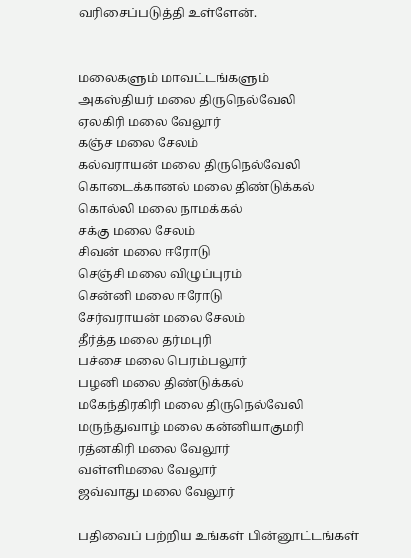வரிசைப்படுத்தி உள்ளேன்.


மலைகளும் மாவட்டங்களும்
அகஸ்தியர் மலை திருநெல்வேலி
ஏலகிரி மலை வேலூர்
கஞ்ச மலை சேலம்
கல்வராயன் மலை திருநெல்வேலி
கொடைக்கானல் மலை திண்டுக்கல்
கொல்லி மலை நாமக்கல்
சக்கு மலை சேலம்
சிவன் மலை ஈரோடு
செஞ்சி மலை விழுப்புரம்
சென்னி மலை ஈரோடு
சேர்வராயன் மலை சேலம்
தீர்த்த மலை தர்மபுரி
பச்சை மலை பெரம்பலூர்
பழனி மலை திண்டுக்கல்
மகேந்திரகிரி மலை திருநெல்வேலி
மருந்துவாழ் மலை கன்னியாகுமரி
ரத்னகிரி மலை வேலூர்
வள்ளிமலை வேலூர்
ஜவ்வாது மலை வேலூர்

பதிவைப் பற்றிய உங்கள் பின்னூட்டங்கள்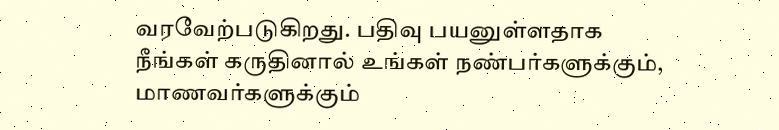வரவேற்படுகிறது. பதிவு பயனுள்ளதாக நீங்கள் கருதினால் உங்கள் நண்பர்களுக்கும், மாணவர்களுக்கும்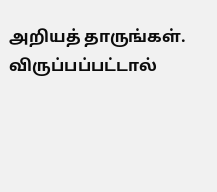அறியத் தாருங்கள். விருப்பப்பட்டால்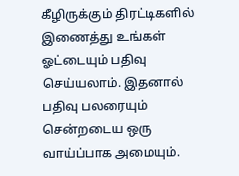கீழிருக்கும் திரட்டிகளில் இணைத்து உங்கள் ஓட்டையும் பதிவு செய்யலாம். இதனால் பதிவு பலரையும் சென்றடைய ஒரு வாய்ப்பாக அமையும்.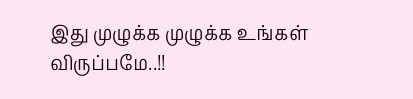இது முழுக்க முழுக்க உங்கள் விருப்பமே..!!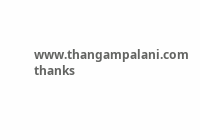www.thangampalani.com thanks